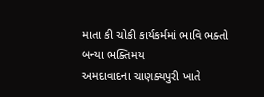માતા કી ચોકી કાર્યકર્મમાં ભાવિ ભક્તો બન્યા ભક્તિમય
અમદાવાદના ચાણક્યપુરી ખાતે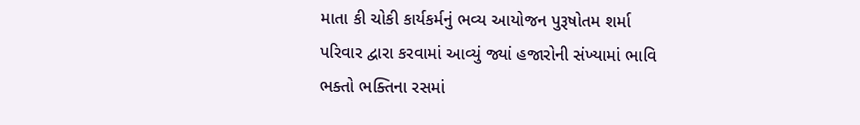માતા કી ચોકી કાર્યકર્મનું ભવ્ય આયોજન પુરૂષોતમ શર્મા પરિવાર દ્વારા કરવામાં આવ્યું જ્યાં હજારોની સંખ્યામાં ભાવિ ભક્તો ભક્તિના રસમાં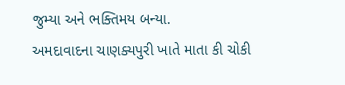જુમ્યા અને ભક્તિમય બન્યા.
અમદાવાદના ચાણક્યપુરી ખાતે માતા કી ચોકી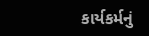કાર્યકર્મનું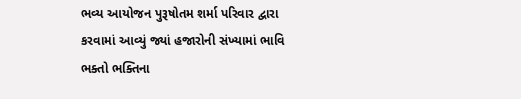ભવ્ય આયોજન પુરૂષોતમ શર્મા પરિવાર દ્વારા કરવામાં આવ્યું જ્યાં હજારોની સંખ્યામાં ભાવિ ભક્તો ભક્તિના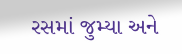રસમાં જુમ્યા અને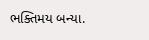ભક્તિમય બન્યા.